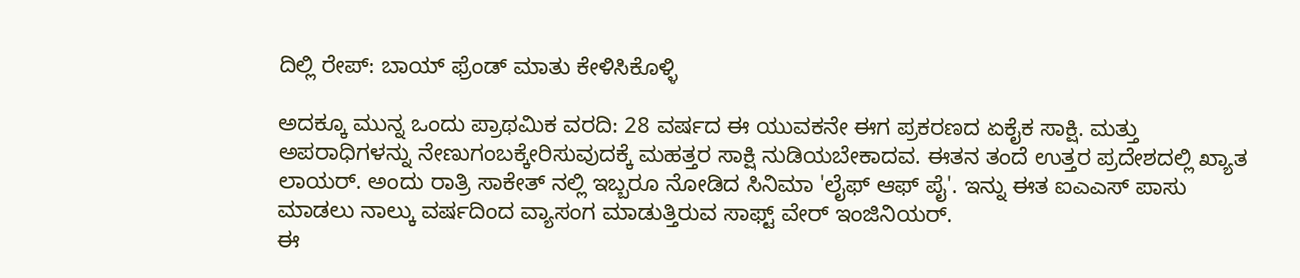ದಿಲ್ಲಿ ರೇಪ್: ಬಾಯ್ ಫ್ರೆಂಡ್ ಮಾತು ಕೇಳಿಸಿಕೊಳ್ಳಿ

ಅದಕ್ಕೂ ಮುನ್ನ ಒಂದು ಪ್ರಾಥಮಿಕ ವರದಿ: 28 ವರ್ಷದ ಈ ಯುವಕನೇ ಈಗ ಪ್ರಕರಣದ ಏಕೈಕ ಸಾಕ್ಷಿ. ಮತ್ತು ಅಪರಾಧಿಗಳನ್ನು ನೇಣುಗಂಬಕ್ಕೇರಿಸುವುದಕ್ಕೆ ಮಹತ್ತರ ಸಾಕ್ಷಿ ನುಡಿಯಬೇಕಾದವ. ಈತನ ತಂದೆ ಉತ್ತರ ಪ್ರದೇಶದಲ್ಲಿ ಖ್ಯಾತ ಲಾಯರ್. ಅಂದು ರಾತ್ರಿ ಸಾಕೇತ್ ನಲ್ಲಿ ಇಬ್ಬರೂ ನೋಡಿದ ಸಿನಿಮಾ 'ಲೈಫ್ ಆಫ್ ಪೈ'. ಇನ್ನು ಈತ ಐಎಎಸ್ ಪಾಸು ಮಾಡಲು ನಾಲ್ಕು ವರ್ಷದಿಂದ ವ್ಯಾಸಂಗ ಮಾಡುತ್ತಿರುವ ಸಾಫ್ಟ್ ವೇರ್ ಇಂಜಿನಿಯರ್.
ಈ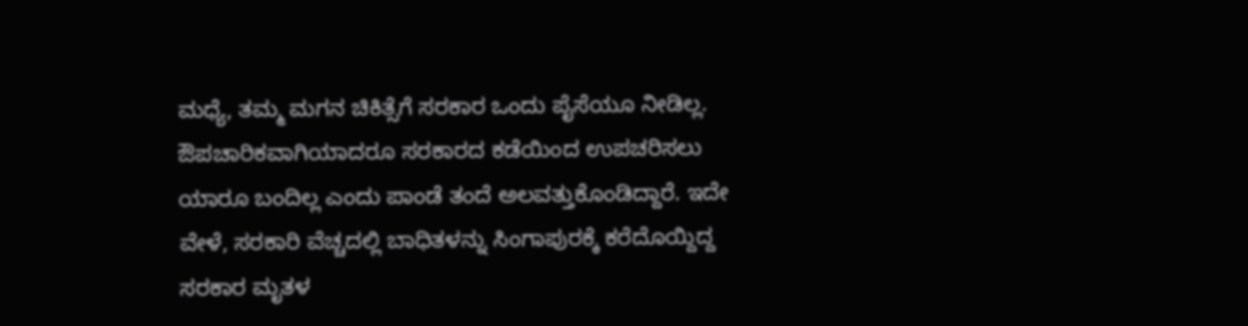ಮಧ್ಯೆ, ತಮ್ಮ ಮಗನ ಚಿಕಿತ್ಸೆಗೆ ಸರಕಾರ ಒಂದು ಪೈಸೆಯೂ ನೀಡಿಲ್ಲ. ಔಪಚಾರಿಕವಾಗಿಯಾದರೂ ಸರಕಾರದ ಕಡೆಯಿಂದ ಉಪಚರಿಸಲು ಯಾರೂ ಬಂದಿಲ್ಲ ಎಂದು ಪಾಂಡೆ ತಂದೆ ಅಲವತ್ತುಕೊಂಡಿದ್ದಾರೆ. ಇದೇ ವೇಳೆ, ಸರಕಾರಿ ವೆಚ್ಚದಲ್ಲಿ ಬಾಧಿತಳನ್ನು ಸಿಂಗಾಪುರಕ್ಕೆ ಕರೆದೊಯ್ದಿದ್ದ ಸರಕಾರ ಮೃತಳ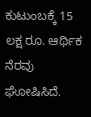ಕುಟುಂಬಕ್ಕೆ 15 ಲಕ್ಷ ರೂ. ಆರ್ಥಿಕ ನೆರವು ಘೋಷಿಸಿದೆ.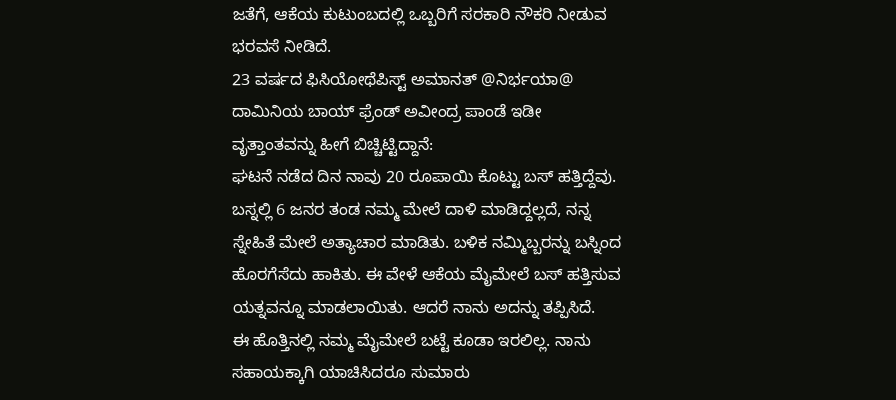ಜತೆಗೆ, ಆಕೆಯ ಕುಟುಂಬದಲ್ಲಿ ಒಬ್ಬರಿಗೆ ಸರಕಾರಿ ನೌಕರಿ ನೀಡುವ ಭರವಸೆ ನೀಡಿದೆ.
23 ವರ್ಷದ ಫಿಸಿಯೋಥೆಪಿಸ್ಟ್ ಅಮಾನತ್ @ನಿರ್ಭಯಾ@ ದಾಮಿನಿಯ ಬಾಯ್ ಫ್ರೆಂಡ್ ಅವೀಂದ್ರ ಪಾಂಡೆ ಇಡೀ ವೃತ್ತಾಂತವನ್ನು ಹೀಗೆ ಬಿಚ್ಚಿಟ್ಟಿದ್ದಾನೆ:
ಘಟನೆ ನಡೆದ ದಿನ ನಾವು 20 ರೂಪಾಯಿ ಕೊಟ್ಟು ಬಸ್ ಹತ್ತಿದ್ದೆವು. ಬಸ್ನಲ್ಲಿ 6 ಜನರ ತಂಡ ನಮ್ಮ ಮೇಲೆ ದಾಳಿ ಮಾಡಿದ್ದಲ್ಲದೆ, ನನ್ನ ಸ್ನೇಹಿತೆ ಮೇಲೆ ಅತ್ಯಾಚಾರ ಮಾಡಿತು. ಬಳಿಕ ನಮ್ಮಿಬ್ಬರನ್ನು ಬಸ್ನಿಂದ ಹೊರಗೆಸೆದು ಹಾಕಿತು. ಈ ವೇಳೆ ಆಕೆಯ ಮೈಮೇಲೆ ಬಸ್ ಹತ್ತಿಸುವ ಯತ್ನವನ್ನೂ ಮಾಡಲಾಯಿತು. ಆದರೆ ನಾನು ಅದನ್ನು ತಪ್ಪಿಸಿದೆ.
ಈ ಹೊತ್ತಿನಲ್ಲಿ ನಮ್ಮ ಮೈಮೇಲೆ ಬಟ್ಟೆ ಕೂಡಾ ಇರಲಿಲ್ಲ. ನಾನು ಸಹಾಯಕ್ಕಾಗಿ ಯಾಚಿಸಿದರೂ ಸುಮಾರು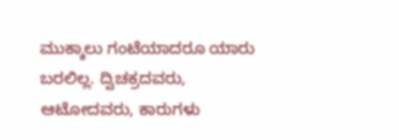ಮುಕ್ಕಾಲು ಗಂಟೆಯಾದರೂ ಯಾರು ಬರಲಿಲ್ಲ. ದ್ವಿಚಕ್ರದವರು, ಆಟೋದವರು, ಕಾರುಗಳು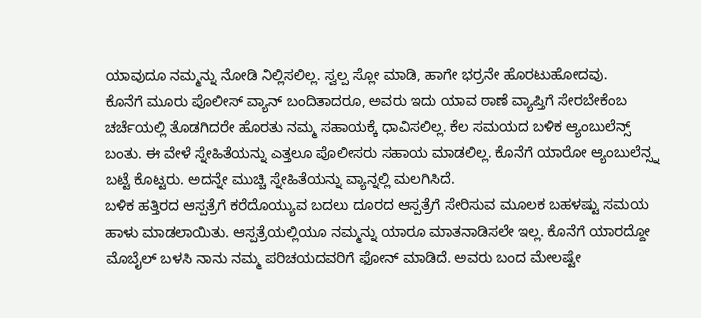ಯಾವುದೂ ನಮ್ಮನ್ನು ನೋಡಿ ನಿಲ್ಲಿಸಲಿಲ್ಲ. ಸ್ವಲ್ಪ ಸ್ಲೋ ಮಾಡಿ, ಹಾಗೇ ಭರ್ರನೇ ಹೊರಟುಹೋದವು.
ಕೊನೆಗೆ ಮೂರು ಪೊಲೀಸ್ ವ್ಯಾನ್ ಬಂದಿತಾದರೂ, ಅವರು ಇದು ಯಾವ ಠಾಣೆ ವ್ಯಾಪ್ತಿಗೆ ಸೇರಬೇಕೆಂಬ ಚರ್ಚೆಯಲ್ಲಿ ತೊಡಗಿದರೇ ಹೊರತು ನಮ್ಮ ಸಹಾಯಕ್ಕೆ ಧಾವಿಸಲಿಲ್ಲ. ಕೆಲ ಸಮಯದ ಬಳಿಕ ಆ್ಯಂಬುಲೆನ್ಸ್ ಬಂತು. ಈ ವೇಳೆ ಸ್ನೇಹಿತೆಯನ್ನು ಎತ್ತಲೂ ಪೊಲೀಸರು ಸಹಾಯ ಮಾಡಲಿಲ್ಲ. ಕೊನೆಗೆ ಯಾರೋ ಆ್ಯಂಬುಲೆನ್ಸ್ನ ಬಟ್ಟೆ ಕೊಟ್ಟರು. ಅದನ್ನೇ ಮುಚ್ಚಿ ಸ್ನೇಹಿತೆಯನ್ನು ವ್ಯಾನ್ನಲ್ಲಿ ಮಲಗಿಸಿದೆ.
ಬಳಿಕ ಹತ್ತಿರದ ಆಸ್ಪತ್ರೆಗೆ ಕರೆದೊಯ್ಯುವ ಬದಲು ದೂರದ ಆಸ್ಪತ್ರೆಗೆ ಸೇರಿಸುವ ಮೂಲಕ ಬಹಳಷ್ಟು ಸಮಯ ಹಾಳು ಮಾಡಲಾಯಿತು. ಆಸ್ಪತ್ರೆಯಲ್ಲಿಯೂ ನಮ್ಮನ್ನು ಯಾರೂ ಮಾತನಾಡಿಸಲೇ ಇಲ್ಲ. ಕೊನೆಗೆ ಯಾರದ್ದೋ ಮೊಬೈಲ್ ಬಳಸಿ ನಾನು ನಮ್ಮ ಪರಿಚಯದವರಿಗೆ ಫೋನ್ ಮಾಡಿದೆ. ಅವರು ಬಂದ ಮೇಲಷ್ಟೇ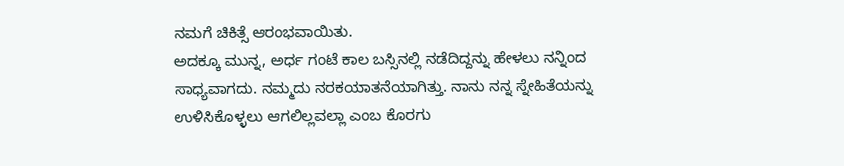ನಮಗೆ ಚಿಕಿತ್ಸೆ ಆರಂಭವಾಯಿತು.
ಅದಕ್ಕೂ ಮುನ್ನ, ಅರ್ಧ ಗಂಟೆ ಕಾಲ ಬಸ್ಸಿನಲ್ಲಿ ನಡೆದಿದ್ದನ್ನು ಹೇಳಲು ನನ್ನಿಂದ ಸಾಧ್ಯವಾಗದು. ನಮ್ಮದು ನರಕಯಾತನೆಯಾಗಿತ್ತು. ನಾನು ನನ್ನ ಸ್ನೇಹಿತೆಯನ್ನು ಉಳಿಸಿಕೊಳ್ಳಲು ಆಗಲಿಲ್ಲವಲ್ಲಾ ಎಂಬ ಕೊರಗು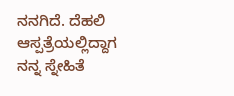ನನಗಿದೆ. ದೆಹಲಿ ಆಸ್ಪತ್ರೆಯಲ್ಲಿದ್ದಾಗ ನನ್ನ ಸ್ನೇಹಿತೆ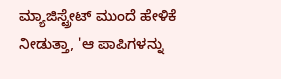ಮ್ಯಾಜಿಸ್ಟ್ರೇಟ್ ಮುಂದೆ ಹೇಳಿಕೆ ನೀಡುತ್ತಾ, 'ಆ ಪಾಪಿಗಳನ್ನು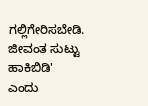ಗಲ್ಲಿಗೇರಿಸಬೇಡಿ. ಜೀವಂತ ಸುಟ್ಟು ಹಾಕಿಬಿಡಿ' ಎಂದು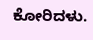ಕೋರಿದಳು.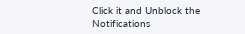Click it and Unblock the Notifications